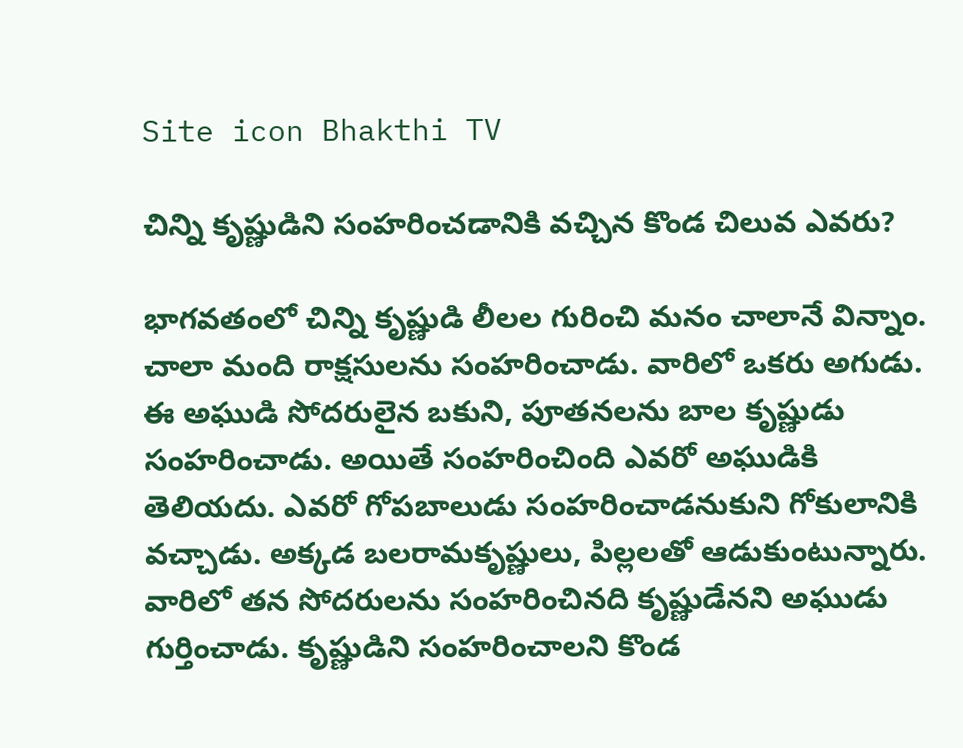Site icon Bhakthi TV

చిన్ని కృష్ణుడిని సంహరించడానికి వచ్చిన కొండ చిలువ ఎవరు?

భాగవతంలో చిన్ని కృష్ణుడి లీలల గురించి మనం చాలానే విన్నాం. చాలా మంది రాక్షసులను సంహరించాడు. వారిలో ఒకరు అగుడు. ఈ అఘుడి సోదరులైన బకుని, పూతనలను బాల కృష్ణుడు సంహరించాడు. అయితే సంహరించింది ఎవరో అఘుడికి తెలియదు. ఎవరో గోపబాలుడు సంహరించాడనుకుని గోకులానికి వచ్చాడు. అక్కడ బలరామకృష్ణులు, పిల్లలతో ఆడుకుంటున్నారు. వారిలో తన సోదరులను సంహరించినది కృష్ణుడేనని అఘుడు గుర్తించాడు. కృష్ణుడిని సంహరించాలని కొండ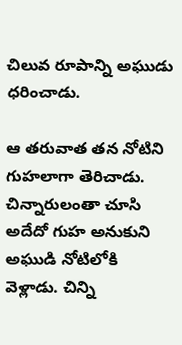చిలువ రూపాన్ని అఘుడు ధరించాడు.

ఆ తరువాత తన నోటిని గుహలాగా తెరిచాడు. చిన్నారులంతా చూసి అదేదో గుహ అనుకుని అఘుడి నోటిలోకి వెళ్లాడు. చిన్ని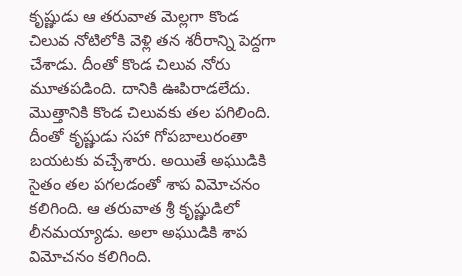కృష్ణుడు ఆ తరువాత మెల్లగా కొండ చిలువ నోటిలోకి వెళ్లి తన శరీరాన్ని పెద్దగా చేశాడు. దీంతో కొండ చిలువ నోరు మూతపడింది. దానికి ఊపిరాడలేదు. మొత్తానికి కొండ చిలువకు తల పగిలింది. దీంతో కృష్ణుడు సహా గోపబాలురంతా బయటకు వచ్చేశారు. అయితే అఘుడికి సైతం తల పగలడంతో శాప విమోచనం కలిగింది. ఆ తరువాత శ్రీ కృష్ణుడిలో లీనమయ్యాడు. అలా అఘుడికి శాప విమోచనం కలిగింది.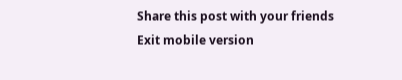Share this post with your friends
Exit mobile version